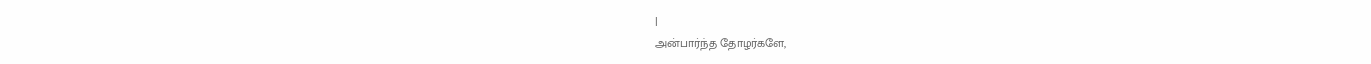|
அன்பார்ந்த தோழர்களே,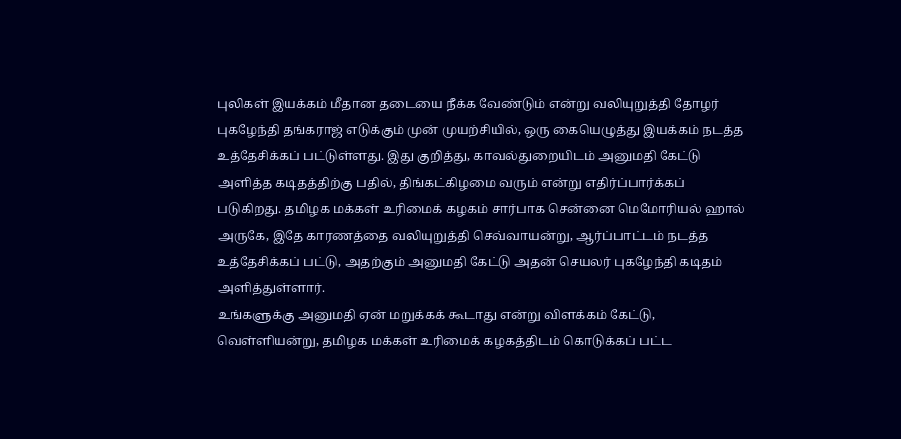புலிகள் இயக்கம் மீதான தடையை நீக்க வேண்டும் என்று வலியுறுத்தி தோழர் புகழேந்தி தங்கராஜ் எடுக்கும் முன் முயற்சியில், ஒரு கையெழுத்து இயக்கம் நடத்த உத்தேசிக்கப் பட்டுள்ளது. இது குறித்து, காவல்துறையிடம் அனுமதி கேட்டு அளித்த கடிதத்திற்கு பதில், திங்கட்கிழமை வரும் என்று எதிர்ப்பார்க்கப் படுகிறது. தமிழக மக்கள் உரிமைக் கழகம் சார்பாக சென்னை மெமோரியல் ஹால் அருகே, இதே காரணத்தை வலியுறுத்தி செவ்வாயன்று, ஆர்ப்பாட்டம் நடத்த உத்தேசிக்கப் பட்டு, அதற்கும் அனுமதி கேட்டு அதன் செயலர் புகழேந்தி கடிதம் அளித்துள்ளார்.
உங்களுக்கு அனுமதி ஏன் மறுக்கக் கூடாது என்று விளக்கம் கேட்டு, வெள்ளியன்று, தமிழக மக்கள் உரிமைக் கழகத்திடம் கொடுக்கப் பட்ட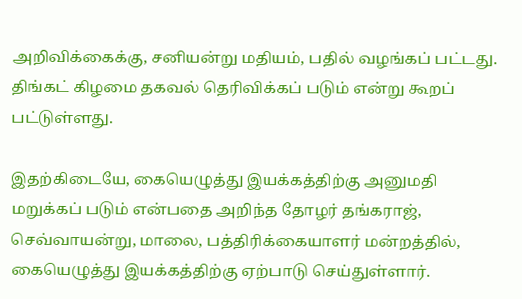அறிவிக்கைக்கு, சனியன்று மதியம், பதில் வழங்கப் பட்டது. திங்கட் கிழமை தகவல் தெரிவிக்கப் படும் என்று கூறப் பட்டுள்ளது.

இதற்கிடையே, கையெழுத்து இயக்கத்திற்கு அனுமதி மறுக்கப் படும் என்பதை அறிந்த தோழர் தங்கராஜ், செவ்வாயன்று, மாலை, பத்திரிக்கையாளர் மன்றத்தில், கையெழுத்து இயக்கத்திற்கு ஏற்பாடு செய்துள்ளார்.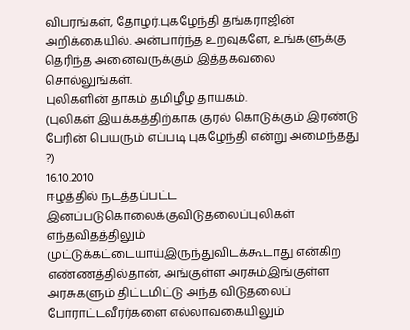விபரங்கள், தோழர்.புகழேந்தி தங்கராஜின் அறிக்கையில். அன்பார்ந்த உறவுகளே, உங்களுக்கு தெரிந்த அனைவருக்கும் இத்தகவலை சொல்லுங்கள்.
புலிகளின் தாகம் தமிழீழ தாயகம்.
(புலிகள் இயக்கத்திற்காக குரல் கொடுக்கும் இரண்டு பேரின் பெயரும் எப்படி புகழேந்தி என்று அமைந்தது ?)
16.10.2010
ஈழத்தில் நடத்தப்பட்ட இனப்படுகொலைக்குவிடுதலைப்புலிகள் எந்தவிதத்திலும் முட்டுக்கட்டையாய்இருந்துவிடக்கூடாது என்கிற எண்ணத்தில்தான், அங்குள்ள அரசும்இங்குள்ள அரசுகளும் திட்டமிட்டு அந்த விடுதலைப் போராட்டவீரர்களை எல்லாவகையிலும்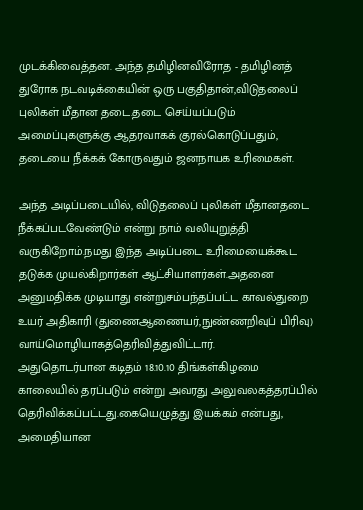முடக்கிவைத்தன. அந்த தமிழினவிரோத - தமிழினத் துரோக நடவடிக்கையின் ஒரு பகுதிதான்,விடுதலைப் புலிகள் மீதான தடை.தடை செய்யப்படும் அமைப்புகளுக்கு ஆதரவாகக் குரல்கொடுப்பதும், தடையை நீக்கக் கோருவதும் ஜனநாயக உரிமைகள்.

அந்த அடிப்படையில், விடுதலைப் புலிகள் மீதானதடை நீக்கப்படவேண்டும் என்று நாம் வலியுறுத்தி வருகிறோம்.நமது இந்த அடிப்படை உரிமையைக்கூட தடுக்க முயல்கிறார்கள் ஆட்சியாளர்கள்.அதனை அனுமதிக்க முடியாது என்றுசம்பந்தப்பட்ட காவல்துறை உயர் அதிகாரி (துணைஆணையர்,நுண்ணறிவுப் பிரிவு) வாய்மொழியாகத்தெரிவித்துவிட்டார்.
அதுதொடர்பான கடிதம் 18.10.10 திங்கள்கிழமை காலையில் தரப்படும் என்று அவரது அலுவலகத்தரப்பில் தெரிவிக்கப்பட்டது.கையெழுத்து இயக்கம் என்பது, அமைதியான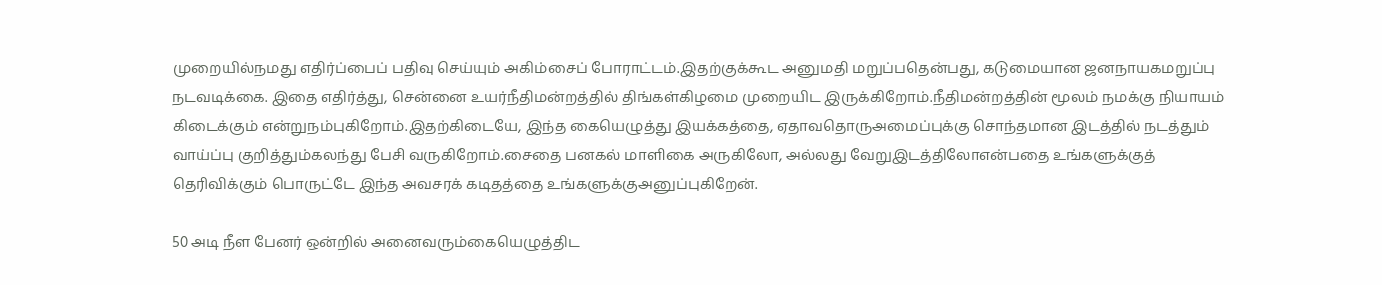முறையில்நமது எதிர்ப்பைப் பதிவு செய்யும் அகிம்சைப் போராட்டம்.இதற்குக்கூட அனுமதி மறுப்பதென்பது, கடுமையான ஜனநாயகமறுப்பு நடவடிக்கை. இதை எதிர்த்து, சென்னை உயர்நீதிமன்றத்தில் திங்கள்கிழமை முறையிட இருக்கிறோம்.நீதிமன்றத்தின் மூலம் நமக்கு நியாயம் கிடைக்கும் என்றுநம்புகிறோம்.இதற்கிடையே, இந்த கையெழுத்து இயக்கத்தை, ஏதாவதொருஅமைப்புக்கு சொந்தமான இடத்தில் நடத்தும் வாய்ப்பு குறித்தும்கலந்து பேசி வருகிறோம்.சைதை பனகல் மாளிகை அருகிலோ, அல்லது வேறுஇடத்திலோஎன்பதை உங்களுக்குத் தெரிவிக்கும் பொருட்டே இந்த அவசரக் கடிதத்தை உங்களுக்குஅனுப்புகிறேன்.

50 அடி நீள பேனர் ஒன்றில் அனைவரும்கையெழுத்திட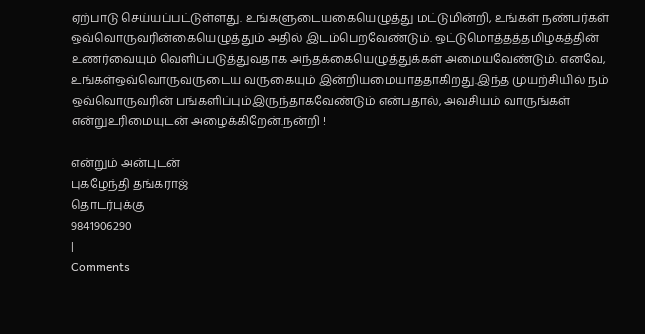ஏற்பாடு செய்யப்பட்டுள்ளது. உங்களுடையகையெழுத்து மட்டுமின்றி, உங்கள் நண்பர்கள் ஒவ்வொருவரின்கையெழுத்தும் அதில் இடம்பெறவேண்டும். ஒட்டுமொத்தத்தமிழகத்தின் உணர்வையும் வெளிப்படுத்துவதாக அந்தக்கையெழுத்துக்கள் அமையவேண்டும். எனவே, உங்கள்ஒவ்வொருவருடைய வருகையும் இன்றியமையாததாகிறது.இந்த முயற்சியில் நம் ஒவ்வொருவரின் பங்களிப்பும்இருந்தாகவேண்டும் என்பதால், அவசியம் வாருங்கள் என்றுஉரிமையுடன் அழைக்கிறேன்.நன்றி !

என்றும் அன்புடன்
புகழேந்தி தங்கராஜ்
தொடர்புக்கு
9841906290
|
Comments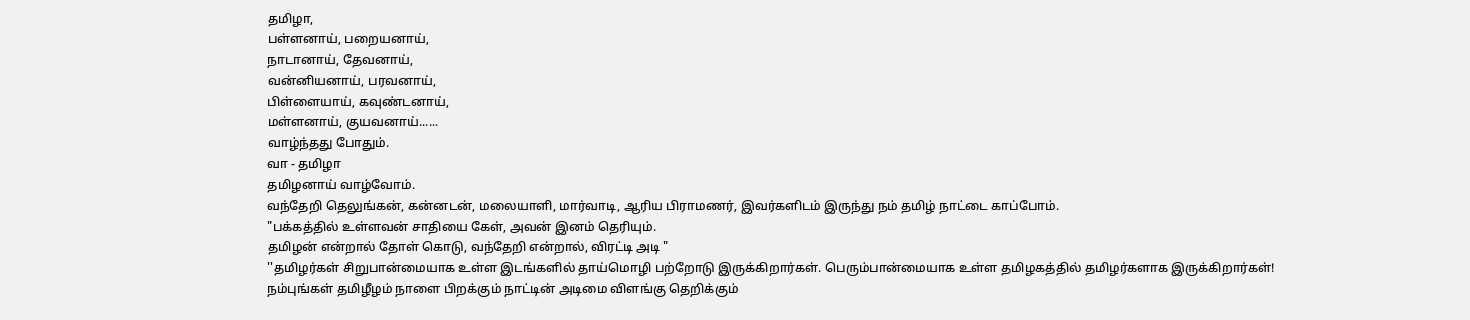தமிழா,
பள்ளனாய், பறையனாய்,
நாடானாய், தேவனாய்,
வன்னியனாய், பரவனாய்,
பிள்ளையாய், கவுண்டனாய்,
மள்ளனாய், குயவனாய்......
வாழ்ந்தது போதும்.
வா - தமிழா
தமிழனாய் வாழ்வோம்.
வந்தேறி தெலுங்கன், கன்னடன், மலையாளி, மார்வாடி, ஆரிய பிராமணர், இவர்களிடம் இருந்து நம் தமிழ் நாட்டை காப்போம்.
"பக்கத்தில் உள்ளவன் சாதியை கேள், அவன் இனம் தெரியும்.
தமிழன் என்றால் தோள் கொடு, வந்தேறி என்றால், விரட்டி அடி "
''தமிழர்கள் சிறுபான்மையாக உள்ள இடங்களில் தாய்மொழி பற்றோடு இருக்கிறார்கள். பெரும்பான்மையாக உள்ள தமிழகத்தில் தமிழர்களாக இருக்கிறார்கள்!
நம்புங்கள் தமிழீழம் நாளை பிறக்கும் நாட்டின் அடிமை விளங்கு தெறிக்கும்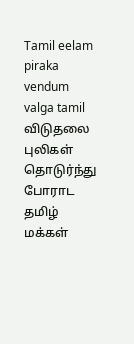Tamil eelam piraka vendum
valga tamil
விடுதலை புலிகள் தொடுர்ந்து போராட தமிழ் மக்கள்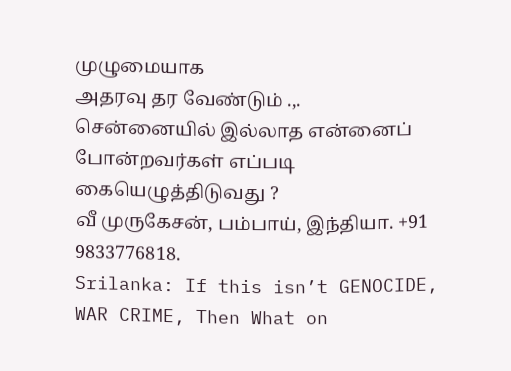முழுமையாக
அதரவு தர வேண்டும் .,.
சென்னையில் இல்லாத என்னைப் போன்றவர்கள் எப்படி கையெழுத்திடுவது ?
வீ முருகேசன், பம்பாய், இந்தியா. +91 9833776818.
Srilanka: If this isn’t GENOCIDE, WAR CRIME, Then What on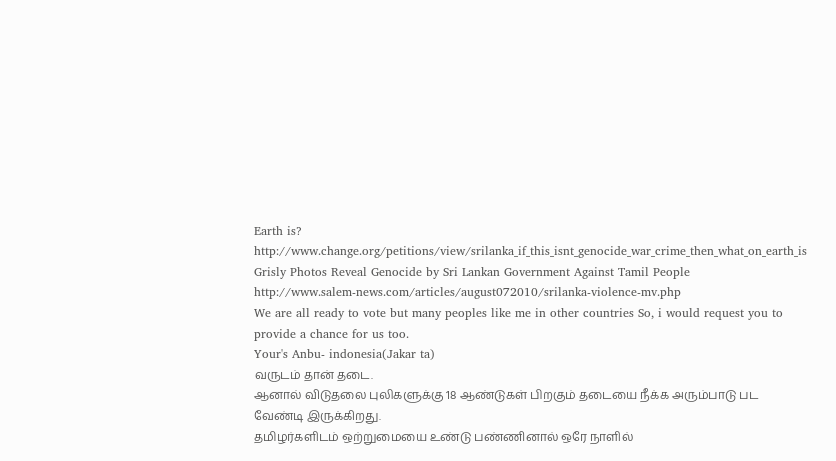Earth is?
http://www.change.org/petitions/view/srilanka_if_this_isnt_genocide_war_crime_then_what_on_earth_is
Grisly Photos Reveal Genocide by Sri Lankan Government Against Tamil People
http://www.salem-news.com/articles/august072010/srilanka-violence-mv.php
We are all ready to vote but many peoples like me in other countries So, i would request you to provide a chance for us too.
Your's Anbu- indonesia(Jakar ta)
வருடம் தான் தடை.
ஆனால் விடுதலை புலிகளுக்கு 18 ஆண்டுகள் பிறகும் தடையை நீக்க அரும்பாடு பட வேண்டி இருக்கிறது.
தமிழர்களிடம் ஒற்றுமையை உண்டு பண்ணினால் ஒரே நாளில்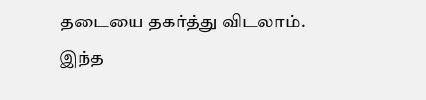தடையை தகர்த்து விடலாம்.
இந்த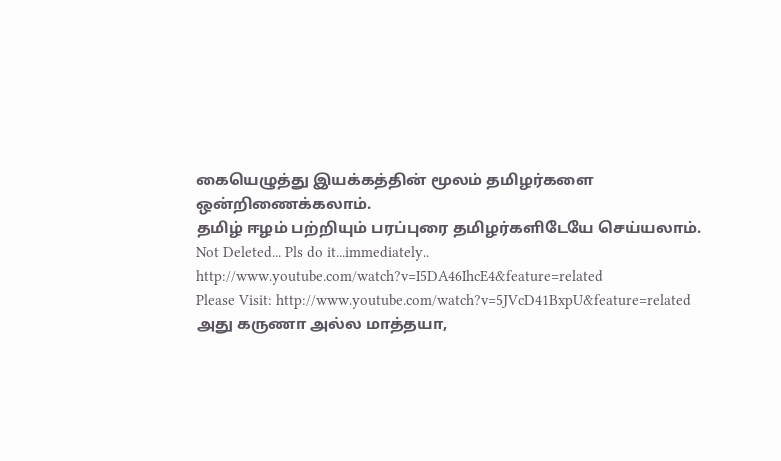கையெழுத்து இயக்கத்தின் மூலம் தமிழர்களை ஒன்றிணைக்கலாம்.
தமிழ் ஈழம் பற்றியும் பரப்புரை தமிழர்களிடேயே செய்யலாம்.
Not Deleted... Pls do it...immediately..
http://www.youtube.com/watch?v=I5DA46IhcE4&feature=related
Please Visit: http://www.youtube.com/watch?v=5JVcD41BxpU&feature=related
அது கருணா அல்ல மாத்தயா,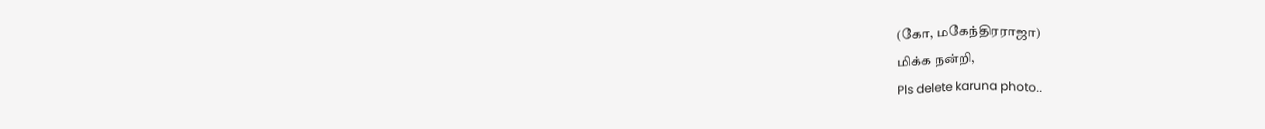(கோ, மகேந்திரராஜா)
மிக்க நன்றி,
Pls delete karuna photo..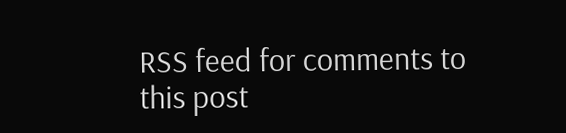RSS feed for comments to this post